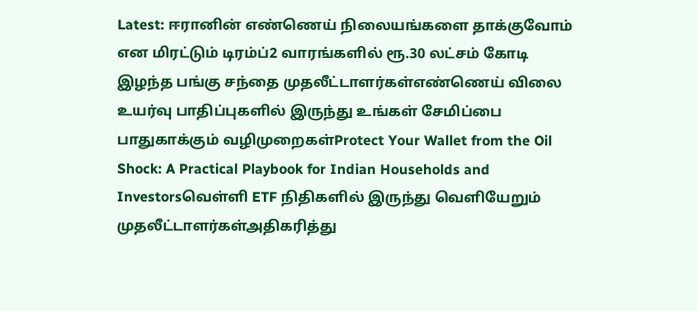Latest: ஈரானின் எண்ணெய் நிலையங்களை தாக்குவோம் என மிரட்டும் டிரம்ப்2 வாரங்களில் ரூ.30 லட்சம் கோடி இழந்த பங்கு சந்தை முதலீட்டாளர்கள்எண்ணெய் விலை உயர்வு பாதிப்புகளில் இருந்து உங்கள் சேமிப்பை பாதுகாக்கும் வழிமுறைகள்Protect Your Wallet from the Oil Shock: A Practical Playbook for Indian Households and Investorsவெள்ளி ETF நிதிகளில் இருந்து வெளியேறும் முதலீட்டாளர்கள்அதிகரித்து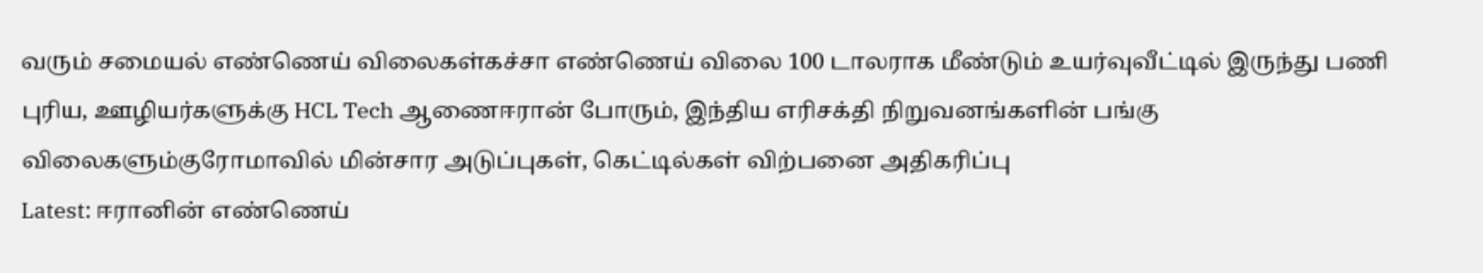வரும் சமையல் எண்ணெய் விலைகள்கச்சா எண்ணெய் விலை 100 டாலராக மீண்டும் உயர்வுவீட்டில் இருந்து பணி புரிய, ஊழியர்களுக்கு HCL Tech ஆணைஈரான் போரும், இந்திய எரிசக்தி நிறுவனங்களின் பங்கு விலைகளும்குரோமாவில் மின்சார அடுப்புகள், கெட்டில்கள் விற்பனை அதிகரிப்பு
Latest: ஈரானின் எண்ணெய்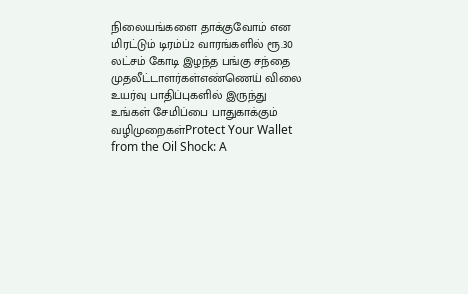நிலையங்களை தாக்குவோம் என மிரட்டும் டிரம்ப்2 வாரங்களில் ரூ.30 லட்சம் கோடி இழந்த பங்கு சந்தை முதலீட்டாளர்கள்எண்ணெய் விலை உயர்வு பாதிப்புகளில் இருந்து உங்கள் சேமிப்பை பாதுகாக்கும் வழிமுறைகள்Protect Your Wallet from the Oil Shock: A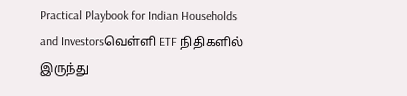Practical Playbook for Indian Households and Investorsவெள்ளி ETF நிதிகளில் இருந்து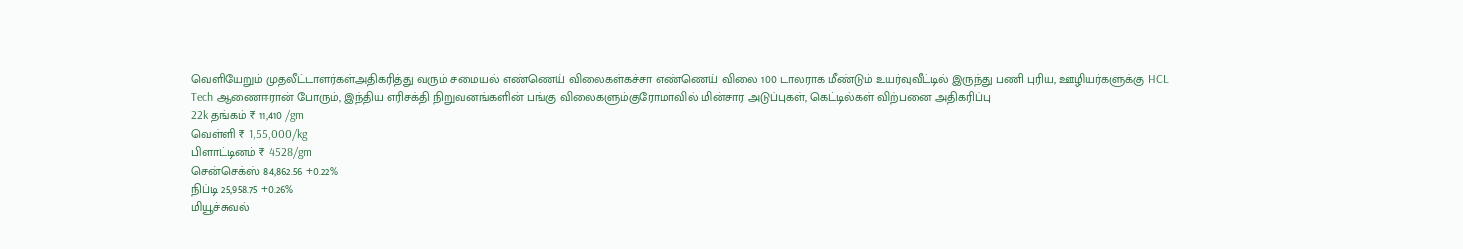வெளியேறும் முதலீட்டாளர்கள்அதிகரித்து வரும் சமையல் எண்ணெய் விலைகள்கச்சா எண்ணெய் விலை 100 டாலராக மீண்டும் உயர்வுவீட்டில் இருந்து பணி புரிய, ஊழியர்களுக்கு HCL Tech ஆணைஈரான் போரும், இந்திய எரிசக்தி நிறுவனங்களின் பங்கு விலைகளும்குரோமாவில் மின்சார அடுப்புகள், கெட்டில்கள் விற்பனை அதிகரிப்பு
22k தங்கம் ₹ 11,410 /gm
வெள்ளி ₹ 1,55,000/kg
பிளாட்டினம் ₹ 4528/gm
சென்செக்ஸ் 84,862.56 +0.22%
நிப்டி 25,958.75 +0.26%
மியூச்சுவல்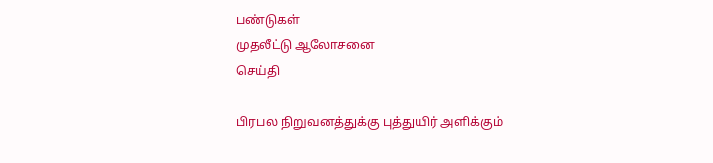பண்டுகள்
முதலீட்டு ஆலோசனை
செய்தி

பிரபல நிறுவனத்துக்கு புத்துயிர் அளிக்கும்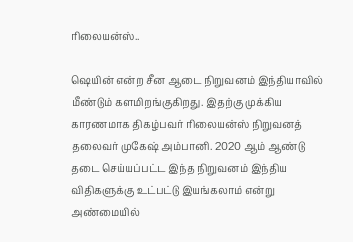ரிலையன்ஸ்..

ஷெயின் என்ற சீன ஆடை நிறுவனம் இந்தியாவில் மீண்டும் களமிறங்குகிறது. இதற்கு முக்கிய காரணமாக திகழ்பவர் ரிலையன்ஸ் நிறுவனத் தலைவர் முகேஷ் அம்பானி. 2020 ஆம் ஆண்டு தடை செய்யப்பட்ட இந்த நிறுவனம் இந்திய விதிகளுக்கு உட்பட்டு இயங்கலாம் என்று அண்மையில்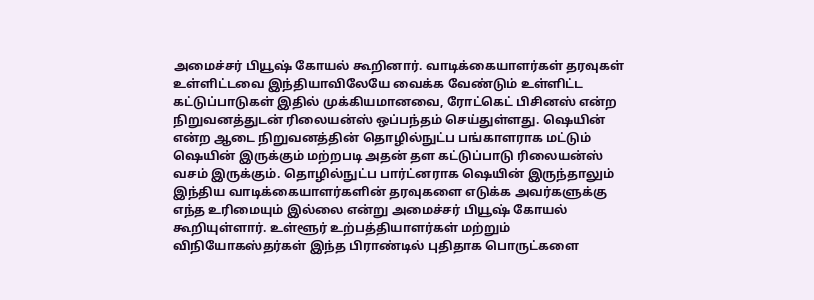அமைச்சர் பியூஷ் கோயல் கூறினார். வாடிக்கையாளர்கள் தரவுகள் உள்ளிட்டவை இந்தியாவிலேயே வைக்க வேண்டும் உள்ளிட்ட கட்டுப்பாடுகள் இதில் முக்கியமானவை, ரோட்கெட் பிசினஸ் என்ற நிறுவனத்துடன் ரிலையன்ஸ் ஒப்பந்தம் செய்துள்ளது. ஷெயின் என்ற ஆடை நிறுவனத்தின் தொழில்நுட்ப பங்காளராக மட்டும் ஷெயின் இருக்கும் மற்றபடி அதன் தள கட்டுப்பாடு ரிலையன்ஸ் வசம் இருக்கும். தொழில்நுட்ப பார்ட்னராக ஷெயின் இருந்தாலும் இந்திய வாடிக்கையாளர்களின் தரவுகளை எடுக்க அவர்களுக்கு எந்த உரிமையும் இல்லை என்று அமைச்சர் பியூஷ் கோயல் கூறியுள்ளார். உள்ளூர் உற்பத்தியாளர்கள் மற்றும் விநியோகஸ்தர்கள் இந்த பிராண்டில் புதிதாக பொருட்களை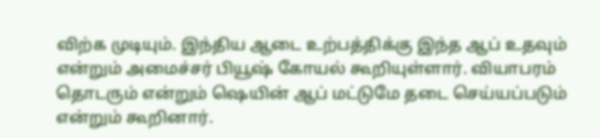விற்க முடியும். இந்திய ஆடை உற்பத்திக்கு இந்த ஆப் உதவும் என்றும் அமைச்சர் பியூஷ் கோயல் கூறியுள்ளார். வியாபரம் தொடரும் என்றும் ஷெயின் ஆப் மட்டுமே தடை செய்யப்படும் என்றும் கூறினார்.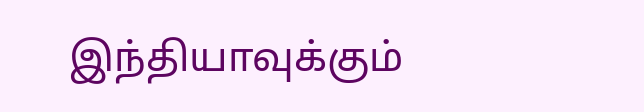இந்தியாவுக்கும்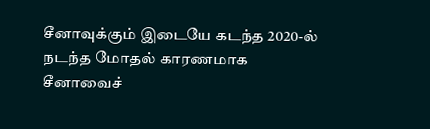சீனாவுக்கும் இடையே கடந்த 2020-ல் நடந்த மோதல் காரணமாக சீனாவைச்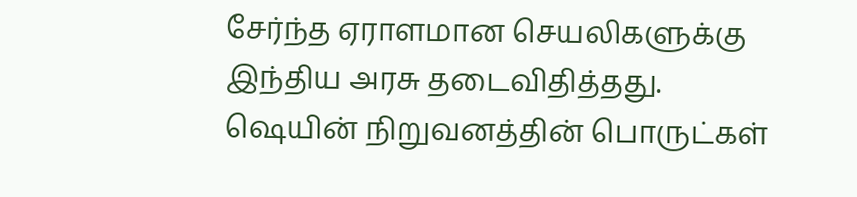சேர்ந்த ஏராளமான செயலிகளுக்கு இந்திய அரசு தடைவிதித்தது. ஷெயின் நிறுவனத்தின் பொருட்கள்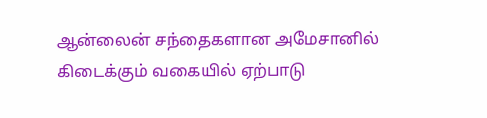ஆன்லைன் சந்தைகளான அமேசானில் கிடைக்கும் வகையில் ஏற்பாடு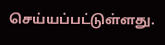செய்யப்பட்டுள்ளது.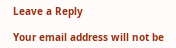Leave a Reply

Your email address will not be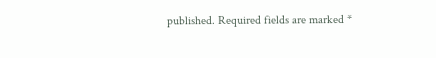published. Required fields are marked *